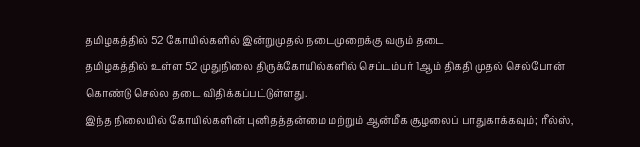தமிழகத்தில் 52 கோயில்களில் இன்றுமுதல் நடைமுறைக்கு வரும் தடை
தமிழகத்தில் உள்ள 52 முதுநிலை திருக்கோயில்களில் செப்டம்பர் 1ஆம் திகதி முதல் செல்போன் கொண்டு செல்ல தடை விதிக்கப்பட்டுள்ளது.
இந்த நிலையில் கோயில்களின் புனிதத்தன்மை மற்றும் ஆன்மீக சூழலைப் பாதுகாக்கவும்; ரீல்ஸ்,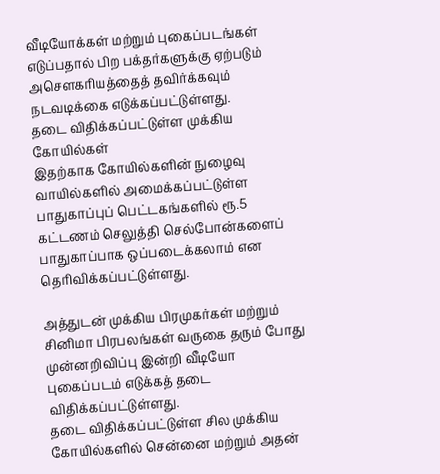வீடியோக்கள் மற்றும் புகைப்படங்கள் எடுப்பதால் பிற பக்தர்களுக்கு ஏற்படும் அசௌகரியத்தைத் தவிர்க்கவும் நடவடிக்கை எடுக்கப்பட்டுள்ளது.
தடை விதிக்கப்பட்டுள்ள முக்கிய கோயில்கள்
இதற்காக கோயில்களின் நுழைவு வாயில்களில் அமைக்கப்பட்டுள்ள பாதுகாப்புப் பெட்டகங்களில் ரூ.5 கட்டணம் செலுத்தி செல்போன்களைப் பாதுகாப்பாக ஒப்படைக்கலாம் என தெரிவிக்கப்பட்டுள்ளது.

அத்துடன் முக்கிய பிரமுகர்கள் மற்றும் சினிமா பிரபலங்கள் வருகை தரும் போது முன்னறிவிப்பு இன்றி வீடியோ புகைப்படம் எடுக்கத் தடை விதிக்கப்பட்டுள்ளது.
தடை விதிக்கப்பட்டுள்ள சில முக்கிய கோயில்களில் சென்னை மற்றும் அதன்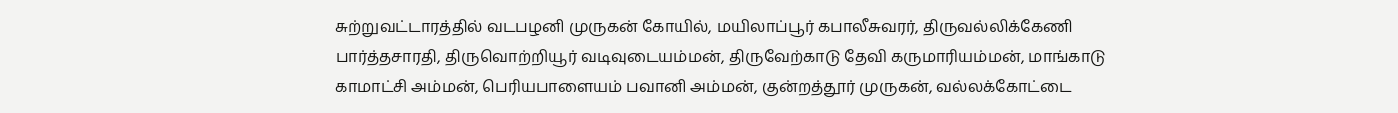சுற்றுவட்டாரத்தில் வடபழனி முருகன் கோயில், மயிலாப்பூர் கபாலீசுவரர், திருவல்லிக்கேணி பார்த்தசாரதி, திருவொற்றியூர் வடிவுடையம்மன், திருவேற்காடு தேவி கருமாரியம்மன், மாங்காடு காமாட்சி அம்மன், பெரியபாளையம் பவானி அம்மன், குன்றத்தூர் முருகன், வல்லக்கோட்டை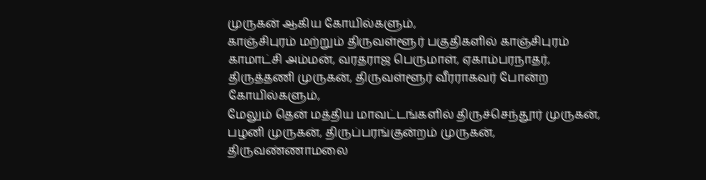முருகன் ஆகிய கோயில்களும்,
காஞ்சிபுரம் மற்றும் திருவள்ளூர் பகுதிகளில் காஞ்சிபுரம் காமாட்சி அம்மன், வரதராஜ பெருமாள், ஏகாம்பரநாதர், திருத்தணி முருகன், திருவள்ளூர் வீரராகவர் போன்ற கோயில்களும்,
மேலும் தென் மத்திய மாவட்டங்களில் திருச்செந்தூர் முருகன், பழனி முருகன், திருப்பரங்குன்றம் முருகன், திருவண்ணாமலை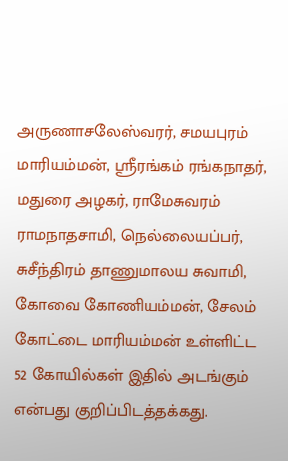அருணாசலேஸ்வரர், சமயபுரம் மாரியம்மன், ஸ்ரீரங்கம் ரங்கநாதர், மதுரை அழகர், ராமேசுவரம் ராமநாதசாமி, நெல்லையப்பர், சுசீந்திரம் தாணுமாலய சுவாமி, கோவை கோணியம்மன், சேலம் கோட்டை மாரியம்மன் உள்ளிட்ட 52 கோயில்கள் இதில் அடங்கும் என்பது குறிப்பிடத்தக்கது.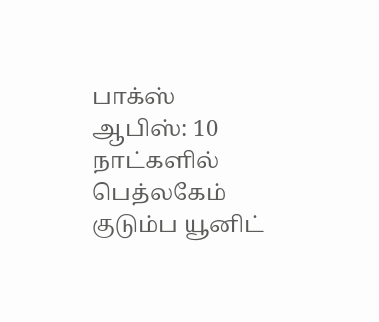பாக்ஸ் ஆபிஸ்: 10 நாட்களில் பெத்லகேம் குடும்ப யூனிட்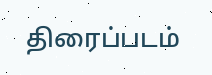திரைப்படம்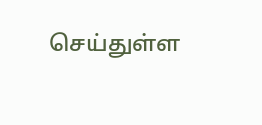செய்துள்ள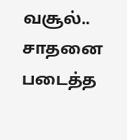வசூல்.. சாதனை படைத்த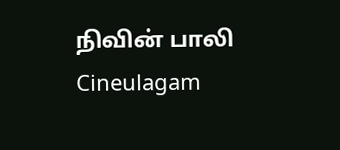நிவின் பாலி Cineulagam